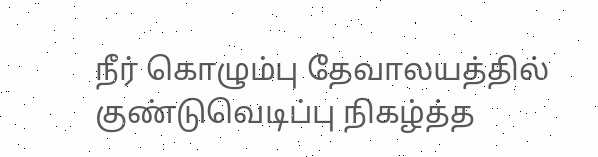நீர் கொழும்பு தேவாலயத்தில் குண்டுவெடிப்பு நிகழ்த்த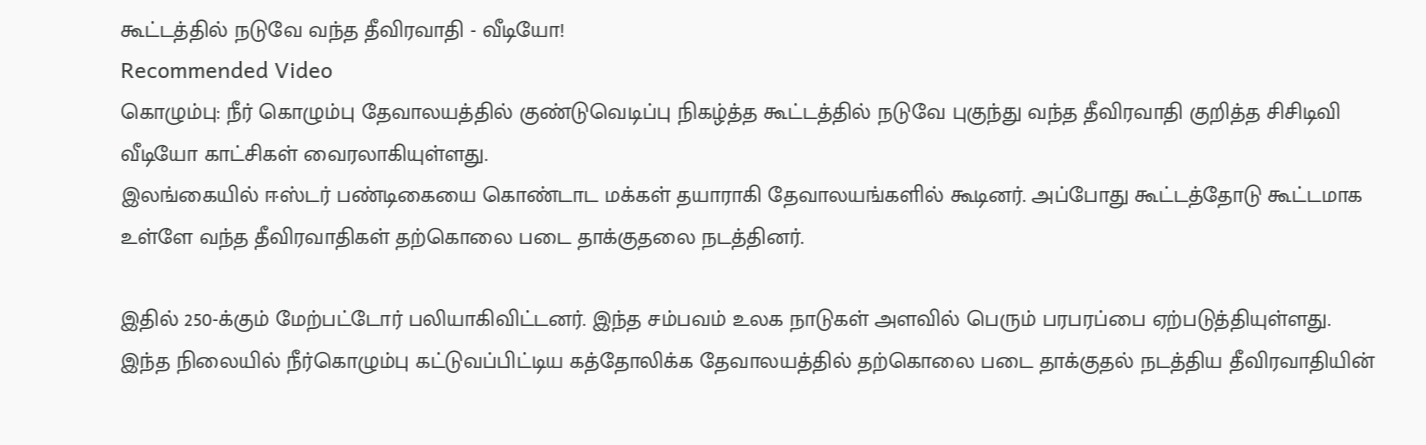கூட்டத்தில் நடுவே வந்த தீவிரவாதி - வீடியோ!
Recommended Video
கொழும்பு: நீர் கொழும்பு தேவாலயத்தில் குண்டுவெடிப்பு நிகழ்த்த கூட்டத்தில் நடுவே புகுந்து வந்த தீவிரவாதி குறித்த சிசிடிவி வீடியோ காட்சிகள் வைரலாகியுள்ளது.
இலங்கையில் ஈஸ்டர் பண்டிகையை கொண்டாட மக்கள் தயாராகி தேவாலயங்களில் கூடினர். அப்போது கூட்டத்தோடு கூட்டமாக உள்ளே வந்த தீவிரவாதிகள் தற்கொலை படை தாக்குதலை நடத்தினர்.

இதில் 250-க்கும் மேற்பட்டோர் பலியாகிவிட்டனர். இந்த சம்பவம் உலக நாடுகள் அளவில் பெரும் பரபரப்பை ஏற்படுத்தியுள்ளது.
இந்த நிலையில் நீர்கொழும்பு கட்டுவப்பிட்டிய கத்தோலிக்க தேவாலயத்தில் தற்கொலை படை தாக்குதல் நடத்திய தீவிரவாதியின்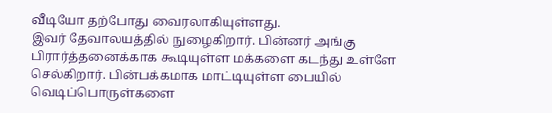வீடியோ தற்போது வைரலாகியுள்ளது.
இவர் தேவாலயத்தில் நுழைகிறார். பின்னர் அங்கு பிரார்த்தனைக்காக கூடியுள்ள மக்களை கடந்து உள்ளே செல்கிறார். பின்பக்கமாக மாட்டியுள்ள பையில் வெடிப்பொருள்களை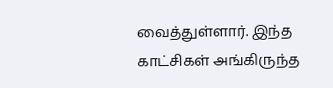வைத்துள்ளார். இந்த காட்சிகள் அங்கிருந்த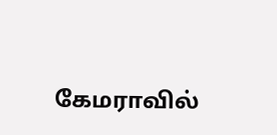கேமராவில்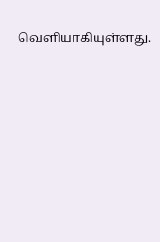வெளியாகியுள்ளது.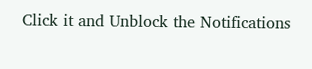Click it and Unblock the Notifications